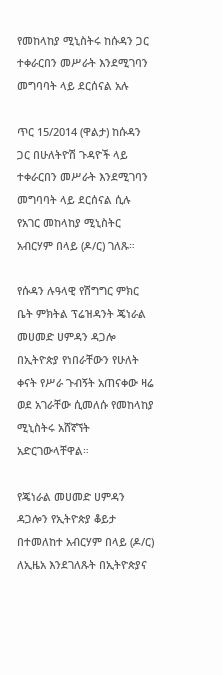የመከላከያ ሚኒስትሩ ከሱዳን ጋር ተቀራርበን መሥራት እንደሚገባን መግባባት ላይ ደርሰናል አሉ

ጥር 15/2014 (ዋልታ) ከሱዳን ጋር በሁለትዮሽ ጉዳዮች ላይ ተቀራርበን መሥራት እንደሚገባን መግባባት ላይ ደርሰናል ሲሉ የአገር መከላከያ ሚኒስትር አብርሃም በላይ (ዶ/ር) ገለጹ።

የሱዳን ሉዓላዊ የሽግግር ምክር ቤት ምክትል ፕሬዝዳንት ጄነራል መሀመድ ሀምዳን ዳጋሎ በኢትዮጵያ የነበራቸውን የሁለት ቀናት የሥራ ጉብኝት አጠናቀው ዛሬ ወደ አገራቸው ሲመለሱ የመከላከያ ሚኒስትሩ አሸኛኘት አድርገውላቸዋል።

የጄነራል መሀመድ ሀምዳን ዳጋሎን የኢትዮጵያ ቆይታ በተመለከተ አብርሃም በላይ (ዶ/ር) ለኢዜአ እንደገለጹት በኢትዮጵያና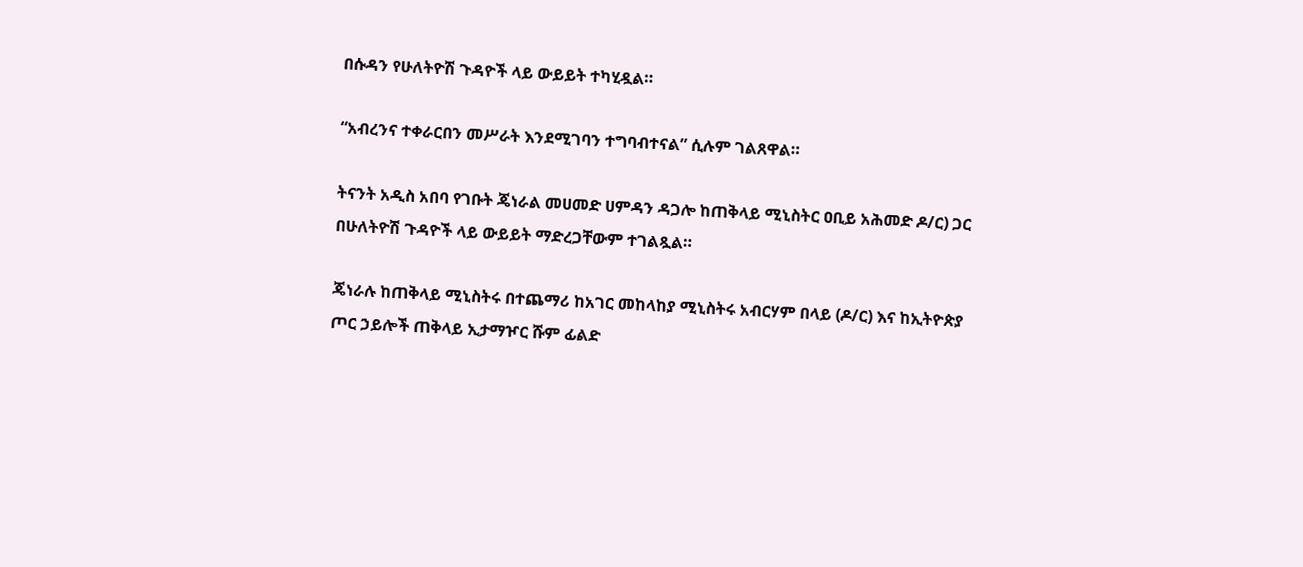በሱዳን የሁለትዮሽ ጉዳዮች ላይ ውይይት ተካሂዷል።

“አብረንና ተቀራርበን መሥራት እንደሚገባን ተግባብተናል” ሲሉም ገልጸዋል።

ትናንት አዲስ አበባ የገቡት ጄነራል መሀመድ ሀምዳን ዳጋሎ ከጠቅላይ ሚኒስትር ዐቢይ አሕመድ ዶ/ር) ጋር በሁለትዮሽ ጉዳዮች ላይ ውይይት ማድረጋቸውም ተገልጿል።

ጄነራሉ ከጠቅላይ ሚኒስትሩ በተጨማሪ ከአገር መከላከያ ሚኒስትሩ አብርሃም በላይ (ዶ/ር) እና ከኢትዮጵያ ጦር ኃይሎች ጠቅላይ ኢታማዦር ሹም ፊልድ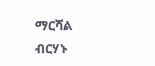ማርሻል ብርሃኑ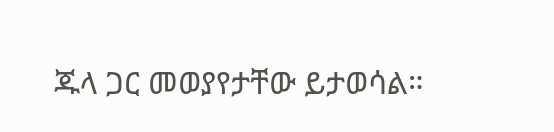ጁላ ጋር መወያየታቸው ይታወሳል።